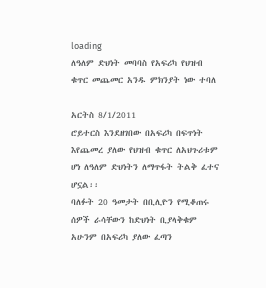loading
ለዓለም ድህነት መባባስ የአፍሪካ የህዝብ ቁጥር መጨመር አንዱ ምክንያት ነው ተባለ

አርትስ 8/1/2011
ሮይተርስ እንደዘገበው በአፍሪካ በፍጥነት እየጨመረ ያለው የህዝብ ቁጥር ለአህጉሪቱም ሆነ ለዓለም ድህነትን ለማጥፋት ትልቅ ፈተና ሆኗል፡፡
ባለፉት 20 ዓመታት በቢሊዮን የሚቆጠሩ ሰዎች ራሳቸውን ከድህነት ቢያላቅቁም አሁንም በአፍሪካ ያለው ፈጣን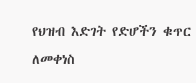የህዝብ እድገት የድሆችን ቁጥር ለመቀነስ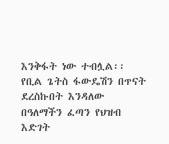እንቅፋት ነው ተብሏል፡፡
የቢል ጌትስ ፋውዴሽን በጥናት ደረስኩበት እንዳለው በዓለማችን ፈጣን የህዝብ እድገት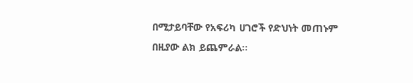በሚታይባቸው የአፍሪካ ሀገሮች የድህነት መጠኑም በዚያው ልክ ይጨምራል፡፡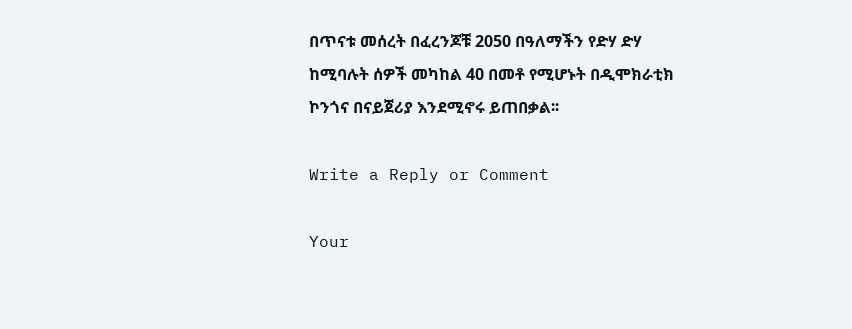በጥናቱ መሰረት በፈረንጆቹ 2050 በዓለማችን የድሃ ድሃ ከሚባሉት ሰዎች መካከል 40 በመቶ የሚሆኑት በዲሞክራቲክ ኮንጎና በናይጀሪያ እንደሚኖሩ ይጠበቃል፡፡

Write a Reply or Comment

Your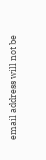email address will not be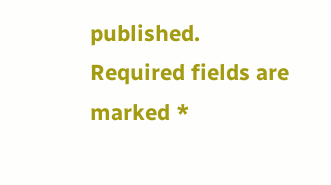published. Required fields are marked *